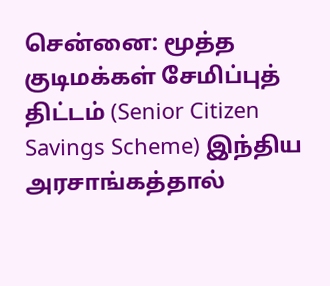சென்னை: மூத்த குடிமக்கள் சேமிப்புத் திட்டம் (Senior Citizen Savings Scheme) இந்திய அரசாங்கத்தால்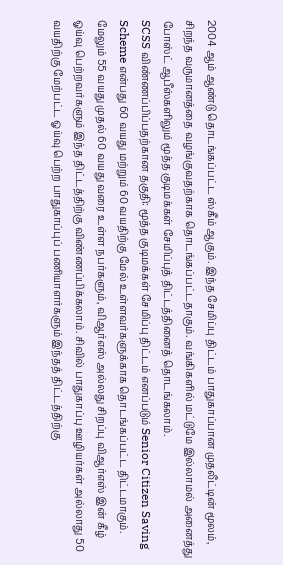2004 ஆம் ஆண்டு தொடங்கப்பட்ட ஸ்கீம் ஆகும். இந்த சேமிப்பு திட்டம் பாதுகாப்பான முதலீட்டின் மூலம், சிறந்த வருமானத்தை வழங்குவதற்காக தொடங்கப்பட்டதாகும். வங்கிகளில் மட்டுமே இல்லாமல் அனைத்து போஸ்ட் ஆபீஸ்களிலும் மூத்த குடிமக்கள் சேமிப்புத் திட்டத்தினைத் தொடங்கலாம்.
SCSS விண்ணப்பிப்பதற்கான தகுதி: மூத்த குடிமக்கள் சேமிப்பு திட்டம் எனப்படும் Senior Citizen Saving Scheme என்பது 60 வயது மற்றும் 60 வயதிற்கு மேல் உள்ளவர்களுக்காக தொடங்கப்பட்ட திட்டமாகும். மேலும் 55 வயது முதல் 60 வயது வரை உள்ள நபர்களும், விஆர்எஸ் அல்லது சிறப்பு விஆர்எஸ் இன் கீழ் ஓய்வு பெற்றவர்களும் இந்த திட்டத்திற்கு விண்ணப்பிக்கலாம். சிவில் பாதுகாப்பு ஊழியர்கள் அல்லாது 50 வயதிற்கு மேற்பட்ட ஓய்வு பெற்ற பாதுகாப்புப் பணியாளர்களும் இந்தத் திட்டத்திற்கு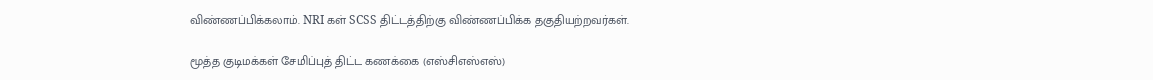விண்ணப்பிக்கலாம். NRI கள் SCSS திட்டத்திற்கு விண்ணப்பிக்க தகுதியற்றவர்கள்.

மூத்த குடிமக்கள் சேமிப்புத் திட்ட கணக்கை (எஸ்சிஎஸ்எஸ்)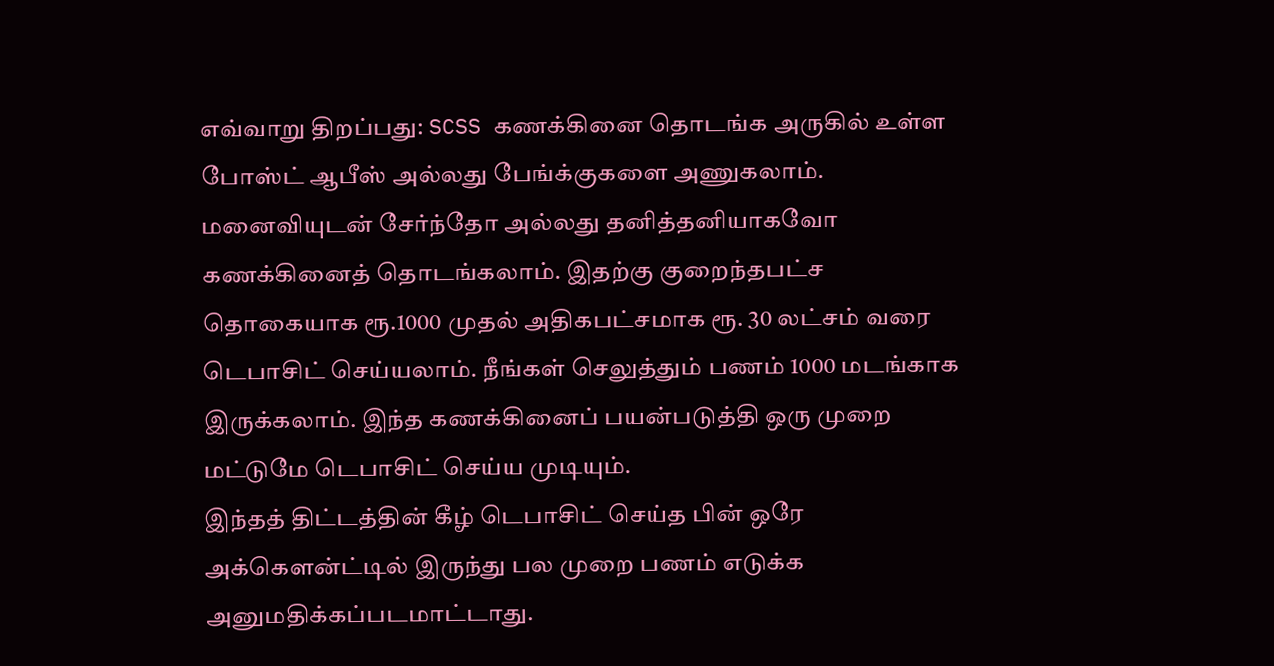எவ்வாறு திறப்பது: SCSS கணக்கினை தொடங்க அருகில் உள்ள போஸ்ட் ஆபீஸ் அல்லது பேங்க்குகளை அணுகலாம். மனைவியுடன் சேர்ந்தோ அல்லது தனித்தனியாகவோ கணக்கினைத் தொடங்கலாம். இதற்கு குறைந்தபட்ச தொகையாக ரூ.1000 முதல் அதிகபட்சமாக ரூ. 30 லட்சம் வரை டெபாசிட் செய்யலாம். நீங்கள் செலுத்தும் பணம் 1000 மடங்காக இருக்கலாம். இந்த கணக்கினைப் பயன்படுத்தி ஒரு முறை மட்டுமே டெபாசிட் செய்ய முடியும்.
இந்தத் திட்டத்தின் கீழ் டெபாசிட் செய்த பின் ஒரே அக்கௌன்ட்டில் இருந்து பல முறை பணம் எடுக்க அனுமதிக்கப்படமாட்டாது.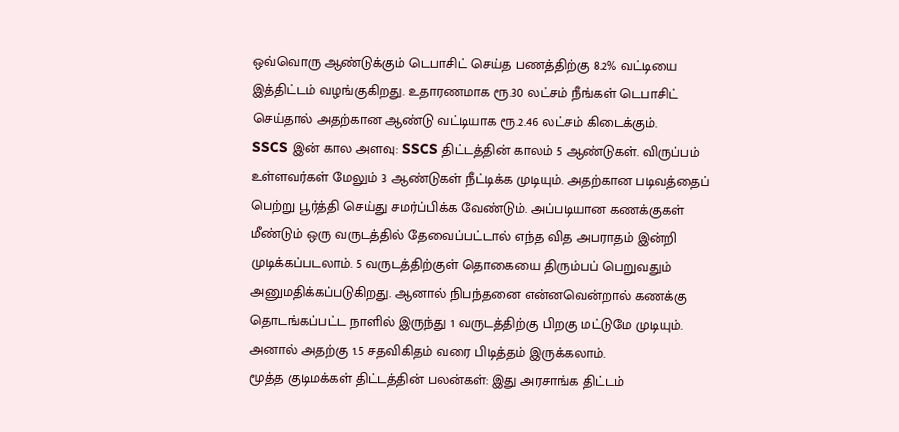ஒவ்வொரு ஆண்டுக்கும் டெபாசிட் செய்த பணத்திற்கு 8.2% வட்டியை இத்திட்டம் வழங்குகிறது. உதாரணமாக ரூ.30 லட்சம் நீங்கள் டெபாசிட் செய்தால் அதற்கான ஆண்டு வட்டியாக ரூ.2.46 லட்சம் கிடைக்கும்.
SSCS இன் கால அளவு: SSCS திட்டத்தின் காலம் 5 ஆண்டுகள். விருப்பம் உள்ளவர்கள் மேலும் 3 ஆண்டுகள் நீட்டிக்க முடியும். அதற்கான படிவத்தைப் பெற்று பூர்த்தி செய்து சமர்ப்பிக்க வேண்டும். அப்படியான கணக்குகள் மீண்டும் ஒரு வருடத்தில் தேவைப்பட்டால் எந்த வித அபராதம் இன்றி முடிக்கப்படலாம். 5 வருடத்திற்குள் தொகையை திரும்பப் பெறுவதும் அனுமதிக்கப்படுகிறது. ஆனால் நிபந்தனை என்னவென்றால் கணக்கு தொடங்கப்பட்ட நாளில் இருந்து 1 வருடத்திற்கு பிறகு மட்டுமே முடியும். அனால் அதற்கு 1.5 சதவிகிதம் வரை பிடித்தம் இருக்கலாம்.
மூத்த குடிமக்கள் திட்டத்தின் பலன்கள்: இது அரசாங்க திட்டம்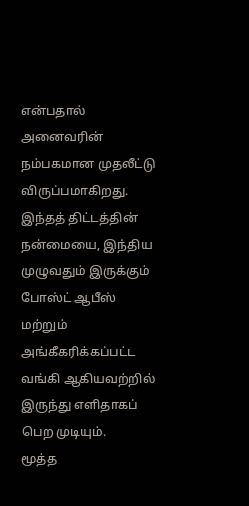என்பதால் அனைவரின் நம்பகமான முதலீட்டு விருப்பமாகிறது. இந்தத் திட்டத்தின் நன்மையை, இந்திய முழுவதும் இருக்கும் போஸ்ட் ஆபீஸ் மற்றும் அங்கீகரிக்கப்பட்ட வங்கி ஆகியவற்றில் இருந்து எளிதாகப் பெற முடியும்.
மூத்த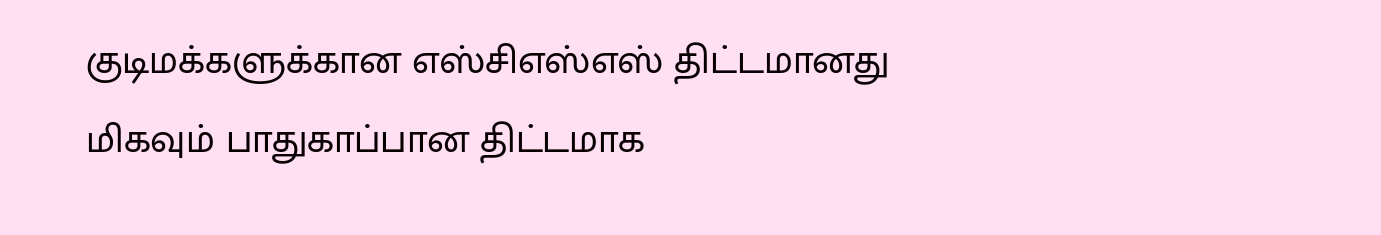குடிமக்களுக்கான எஸ்சிஎஸ்எஸ் திட்டமானது மிகவும் பாதுகாப்பான திட்டமாக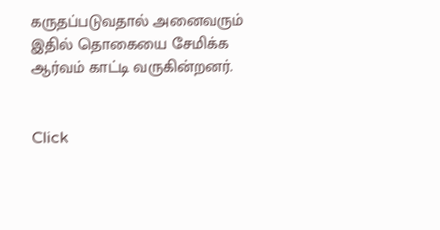கருதப்படுவதால் அனைவரும் இதில் தொகையை சேமிக்க ஆர்வம் காட்டி வருகின்றனர்.


Click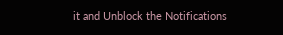it and Unblock the Notifications